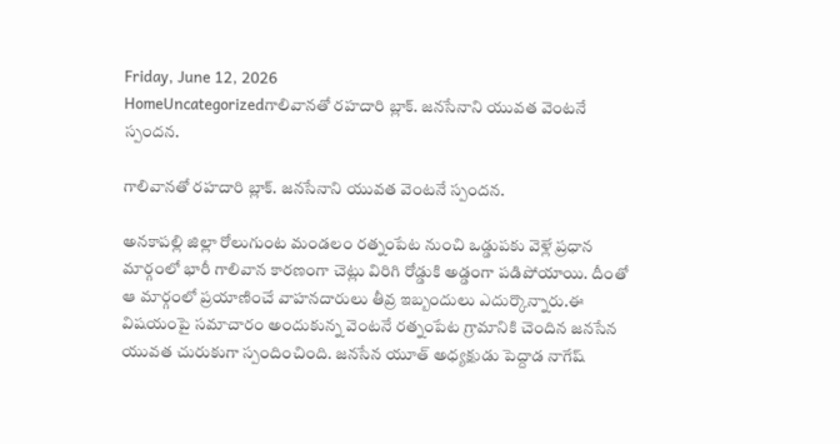Friday, June 12, 2026
HomeUncategorizedగాలివానతో రహదారి బ్లాక్. జనసేనాని యువత వెంటనే స్పందన.

గాలివానతో రహదారి బ్లాక్. జనసేనాని యువత వెంటనే స్పందన.

అనకాపల్లి జిల్లా రోలుగుంట మండలం రత్నంపేట నుంచి ఒడ్డుపకు వెళ్లే ప్రధాన మార్గంలో భారీ గాలివాన కారణంగా చెట్లు విరిగి రోడ్డుకి అడ్డంగా పడిపోయాయి. దీంతో ఆ మార్గంలో ప్రయాణించే వాహనదారులు తీవ్ర ఇబ్బందులు ఎదుర్కొన్నారు.ఈ విషయంపై సమాచారం అందుకున్న వెంటనే రత్నంపేట గ్రామానికి చెందిన జనసేన యువత చురుకుగా స్పందించింది. జనసేన యూత్ అధ్యక్షుడు పెద్దాడ నాగేష్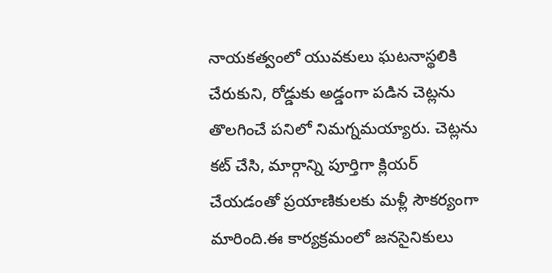నాయకత్వంలో యువకులు ఘటనాస్థలికి చేరుకుని, రోడ్డుకు అడ్డంగా పడిన చెట్లను తొలగించే పనిలో నిమగ్నమయ్యారు. చెట్లను కట్ చేసి, మార్గాన్ని పూర్తిగా క్లియర్ చేయడంతో ప్రయాణికులకు మళ్లీ సౌకర్యంగా మారింది.ఈ కార్యక్రమంలో జనసైనికులు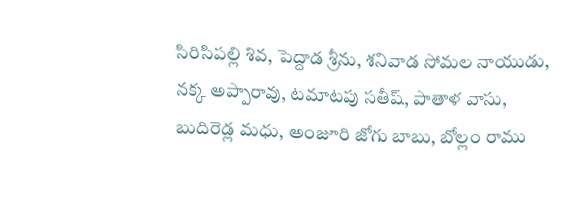సిరిసిపల్లి శివ, పెద్దాడ శ్రీను, శనివాడ సోమల నాయుడు, నక్క అప్పారావు, టమాటపు సతీష్, పాతాళ వాసు, బుదిరెడ్ల మధు, అంజూరి జోగు బాబు, బోల్లం రాము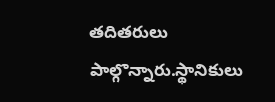తదితరులు పాల్గొన్నారు.స్థానికులు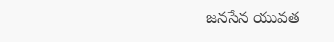జనసేన యువత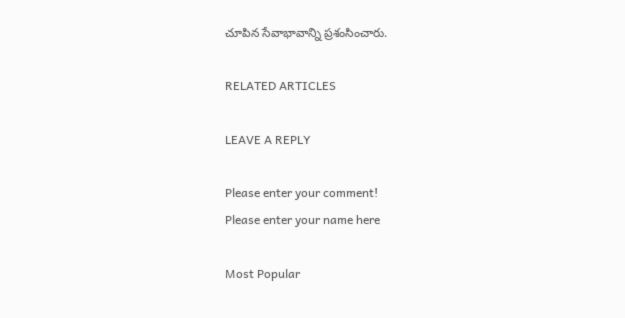చూపిన సేవాభావాన్ని ప్రశంసించారు.

RELATED ARTICLES

LEAVE A REPLY

Please enter your comment!
Please enter your name here

Most Popular